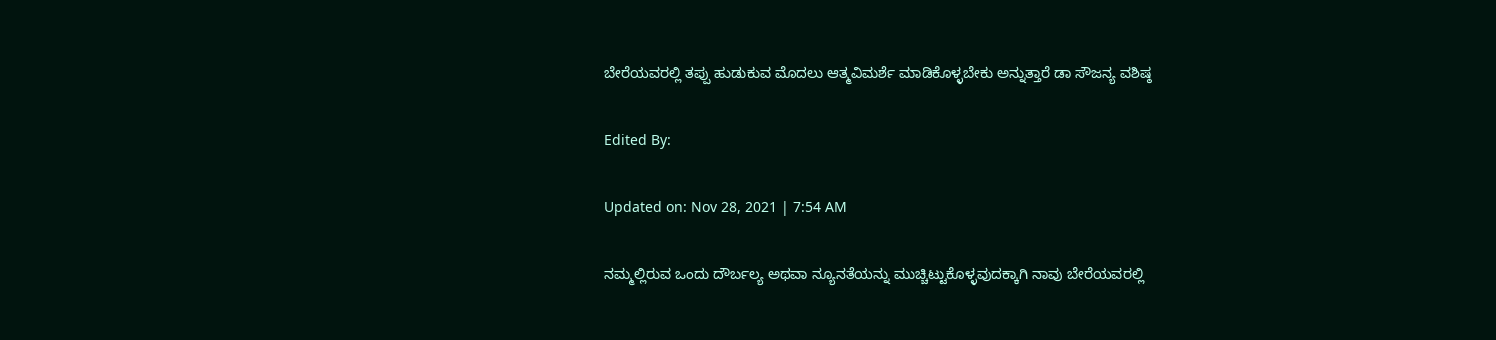ಬೇರೆಯವರಲ್ಲಿ ತಪ್ಪು ಹುಡುಕುವ ಮೊದಲು ಆತ್ಮವಿಮರ್ಶೆ ಮಾಡಿಕೊಳ್ಳಬೇಕು ಅನ್ನುತ್ತಾರೆ ಡಾ ಸೌಜನ್ಯ ವಶಿಷ್ಠ

Edited By:

Updated on: Nov 28, 2021 | 7:54 AM

ನಮ್ಮಲ್ಲಿರುವ ಒಂದು ದೌರ್ಬಲ್ಯ ಅಥವಾ ನ್ಯೂನತೆಯನ್ನು ಮುಚ್ಚಿಟ್ಟುಕೊಳ್ಳವುದಕ್ಕಾಗಿ ನಾವು ಬೇರೆಯವರಲ್ಲಿ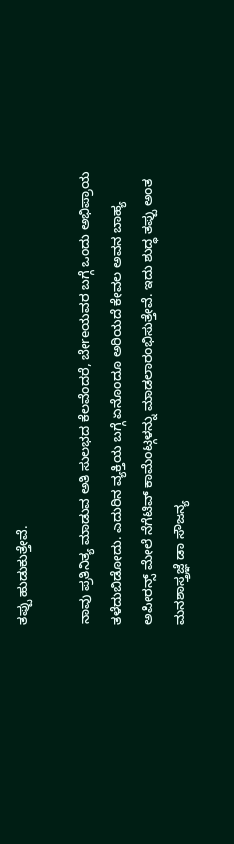ತಪ್ಪು ಹುಡುಕುತ್ತೇವೆ.

ನಾವು ಪ್ರತಿನಿತ್ಯ ಮಾಡುವ ಅತಿ ಸುಲಭದ ಕೆಲವೆಂದರೆ, ಬೇreಯವರ ಬಗ್ಗೆ ಒಂದು ಅಭಿಪ್ರಾಯ ತಳೆದುಬಿಡೋದು. ಎದುರಿನ ವ್ಯಕ್ತಿಯ ಬಗ್ಗೆ ಏನೊಂದೂ ಅರಿಯದೆ ಕೇವಲ ಅವನ ಬಾಹ್ಯ ಅಪೀರನ್ಸ್ ಮೇಲೆ ನೆಗೆಟಿವ್ ಕಾಮೆಂಟ್ಗಳನ್ನು ಮಾಡಲಾರಂಭಿಸುತ್ತೇವೆ. ಇದು ಶುದ್ಧ ತಪ್ಪು ಅಂತ ಮನಶಾಸ್ತ್ರಜ್ಞೆ ಡಾ ಸೌಜನ್ಯ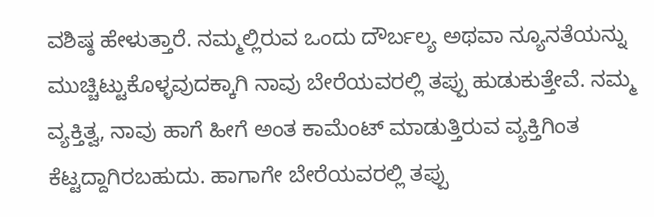ವಶಿಷ್ಠ ಹೇಳುತ್ತಾರೆ. ನಮ್ಮಲ್ಲಿರುವ ಒಂದು ದೌರ್ಬಲ್ಯ ಅಥವಾ ನ್ಯೂನತೆಯನ್ನು ಮುಚ್ಚಿಟ್ಟುಕೊಳ್ಳವುದಕ್ಕಾಗಿ ನಾವು ಬೇರೆಯವರಲ್ಲಿ ತಪ್ಪು ಹುಡುಕುತ್ತೇವೆ. ನಮ್ಮ ವ್ಯಕ್ತಿತ್ವ, ನಾವು ಹಾಗೆ ಹೀಗೆ ಅಂತ ಕಾಮೆಂಟ್ ಮಾಡುತ್ತಿರುವ ವ್ಯಕ್ತಿಗಿಂತ ಕೆಟ್ಟದ್ದಾಗಿರಬಹುದು. ಹಾಗಾಗೇ ಬೇರೆಯವರಲ್ಲಿ ತಪ್ಪು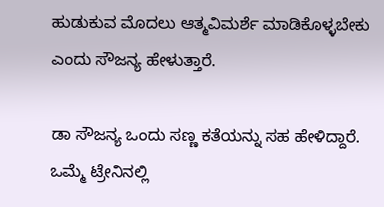ಹುಡುಕುವ ಮೊದಲು ಆತ್ಮವಿಮರ್ಶೆ ಮಾಡಿಕೊಳ್ಳಬೇಕು ಎಂದು ಸೌಜನ್ಯ ಹೇಳುತ್ತಾರೆ.

ಡಾ ಸೌಜನ್ಯ ಒಂದು ಸಣ್ಣ ಕತೆಯನ್ನು ಸಹ ಹೇಳಿದ್ದಾರೆ. ಒಮ್ಮೆ ಟ್ರೇನಿನಲ್ಲಿ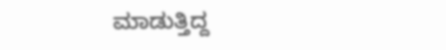ಮಾಡುತ್ತಿದ್ದ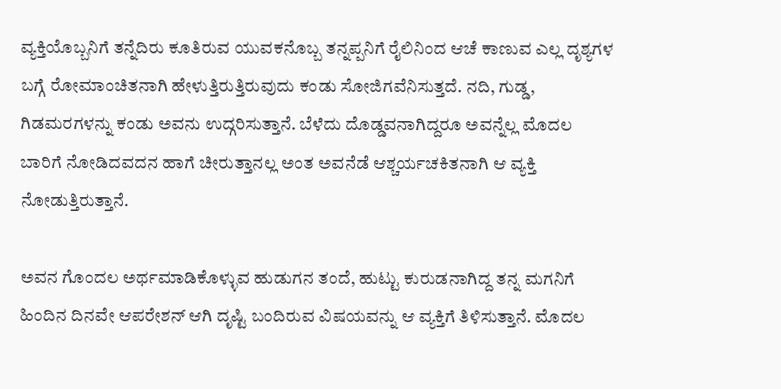ವ್ಯಕ್ತಿಯೊಬ್ಬನಿಗೆ ತನ್ನೆದಿರು ಕೂತಿರುವ ಯುವಕನೊಬ್ಬ ತನ್ನಪ್ಪನಿಗೆ ರೈಲಿನಿಂದ ಆಚೆ ಕಾಣುವ ಎಲ್ಲ ದೃಶ್ಯಗಳ ಬಗ್ಗೆ ರೋಮಾಂಚಿತನಾಗಿ ಹೇಳುತ್ತಿರುತ್ತಿರುವುದು ಕಂಡು ಸೋಜಿಗವೆನಿಸುತ್ತದೆ. ನದಿ, ಗುಡ್ಡ, ಗಿಡಮರಗಳನ್ನು ಕಂಡು ಅವನು ಉದ್ಗರಿಸುತ್ತಾನೆ. ಬೆಳೆದು ದೊಡ್ಡವನಾಗಿದ್ದರೂ ಅವನ್ನೆಲ್ಲ ಮೊದಲ ಬಾರಿಗೆ ನೋಡಿದವದನ ಹಾಗೆ ಚೀರುತ್ತಾನಲ್ಲ ಅಂತ ಅವನೆಡೆ ಆಶ್ಚರ್ಯಚಕಿತನಾಗಿ ಆ ವ್ಯಕ್ತಿ ನೋಡುತ್ತಿರುತ್ತಾನೆ.

ಅವನ ಗೊಂದಲ ಅರ್ಥಮಾಡಿಕೊಳ್ಳುವ ಹುಡುಗನ ತಂದೆ, ಹುಟ್ಟು ಕುರುಡನಾಗಿದ್ದ ತನ್ನ ಮಗನಿಗೆ ಹಿಂದಿನ ದಿನವೇ ಆಪರೇಶನ್ ಆಗಿ ದೃಷ್ಟಿ ಬಂದಿರುವ ವಿಷಯವನ್ನು ಆ ವ್ಯಕ್ತಿಗೆ ತಿಳಿಸುತ್ತಾನೆ. ಮೊದಲ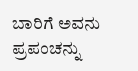ಬಾರಿಗೆ ಅವನು ಪ್ರಪಂಚನ್ನು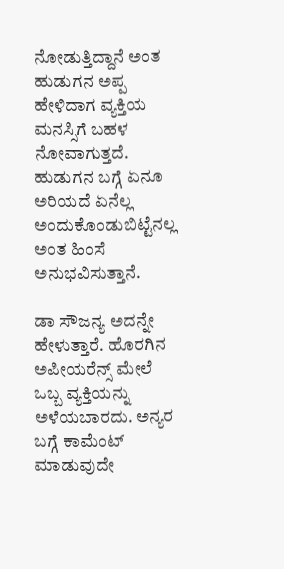ನೋಡುತ್ತಿದ್ದಾನೆ ಅಂತ ಹುಡುಗನ ಅಪ್ಪ ಹೇಳಿದಾಗ ವ್ಯಕ್ತಿಯ ಮನಸ್ಸಿಗೆ ಬಹಳ ನೋವಾಗುತ್ತದೆ. ಹುಡುಗನ ಬಗ್ಗೆ ಏನೂ ಅರಿಯದೆ ಏನೆಲ್ಲ ಅಂದುಕೊಂಡುಬಿಟ್ಟೆನಲ್ಲ ಅಂತ ಹಿಂಸೆ ಅನುಭವಿಸುತ್ತಾನೆ.

ಡಾ ಸೌಜನ್ಯ ಅದನ್ನೇ ಹೇಳುತ್ತಾರೆ. ಹೊರಗಿನ ಅಪೀಯರೆನ್ಸ್ ಮೇಲೆ ಒಬ್ಬ ವ್ಯಕ್ತಿಯನ್ನು ಅಳೆಯಬಾರದು. ಅನ್ಯರ ಬಗ್ಗೆ ಕಾಮೆಂಟ್ ಮಾಡುವುದೇ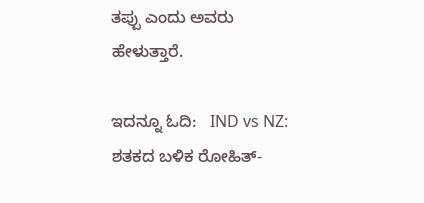ತಪ್ಪು ಎಂದು ಅವರು ಹೇಳುತ್ತಾರೆ.

ಇದನ್ನೂ ಓದಿ:   IND vs NZ: ಶತಕದ ಬಳಿಕ ರೋಹಿತ್-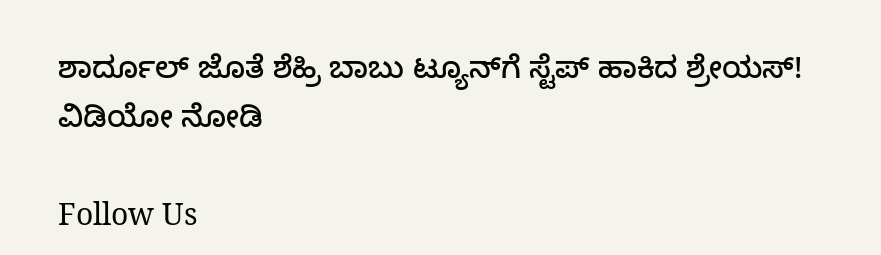ಶಾರ್ದೂಲ್ ಜೊತೆ ಶೆಹ್ರಿ ಬಾಬು ಟ್ಯೂನ್‌ಗೆ ಸ್ಟೆಪ್ ಹಾಕಿದ ಶ್ರೇಯಸ್! ವಿಡಿಯೋ ನೋಡಿ

Follow Us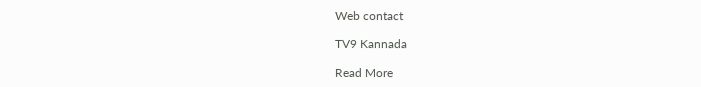Web contact

TV9 Kannada

Read More